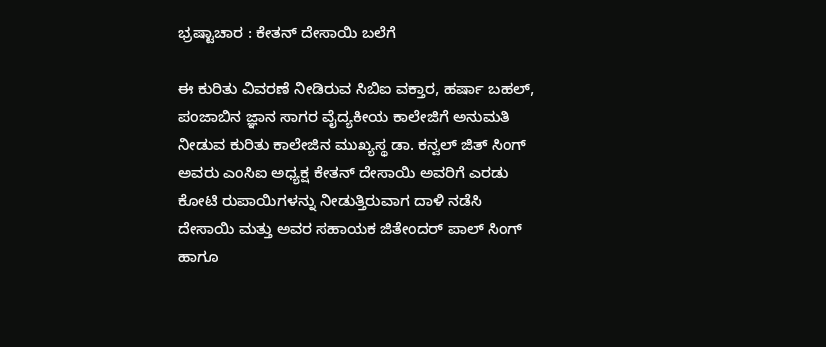ಭ್ರಷ್ಟಾಚಾರ : ಕೇತನ್ ದೇಸಾಯಿ ಬಲೆಗೆ

ಈ ಕುರಿತು ವಿವರಣೆ ನೀಡಿರುವ ಸಿಬಿಐ ವಕ್ತಾರ, ಹರ್ಷಾ ಬಹಲ್, ಪಂಜಾಬಿನ ಜ್ಞಾನ ಸಾಗರ ವೈದ್ಯಕೀಯ ಕಾಲೇಜಿಗೆ ಅನುಮತಿ ನೀಡುವ ಕುರಿತು ಕಾಲೇಜಿನ ಮುಖ್ಯಸ್ಥ ಡಾ. ಕನ್ವಲ್ ಜಿತ್ ಸಿಂಗ್ ಅವರು ಎಂಸಿಐ ಅಧ್ಯಕ್ಷ ಕೇತನ್ ದೇಸಾಯಿ ಅವರಿಗೆ ಎರಡು ಕೋಟಿ ರುಪಾಯಿಗಳನ್ನು ನೀಡುತ್ತಿರುವಾಗ ದಾಳಿ ನಡೆಸಿ ದೇಸಾಯಿ ಮತ್ತು ಅವರ ಸಹಾಯಕ ಜಿತೇಂದರ್ ಪಾಲ್ ಸಿಂಗ್ ಹಾಗೂ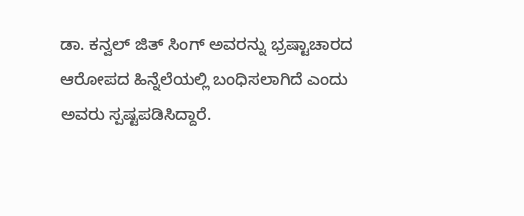ಡಾ. ಕನ್ವಲ್ ಜಿತ್ ಸಿಂಗ್ ಅವರನ್ನು ಭ್ರಷ್ಟಾಚಾರದ ಆರೋಪದ ಹಿನ್ನೆಲೆಯಲ್ಲಿ ಬಂಧಿಸಲಾಗಿದೆ ಎಂದು ಅವರು ಸ್ಪಷ್ಟಪಡಿಸಿದ್ದಾರೆ.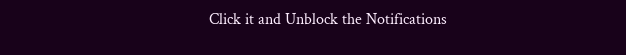Click it and Unblock the Notifications